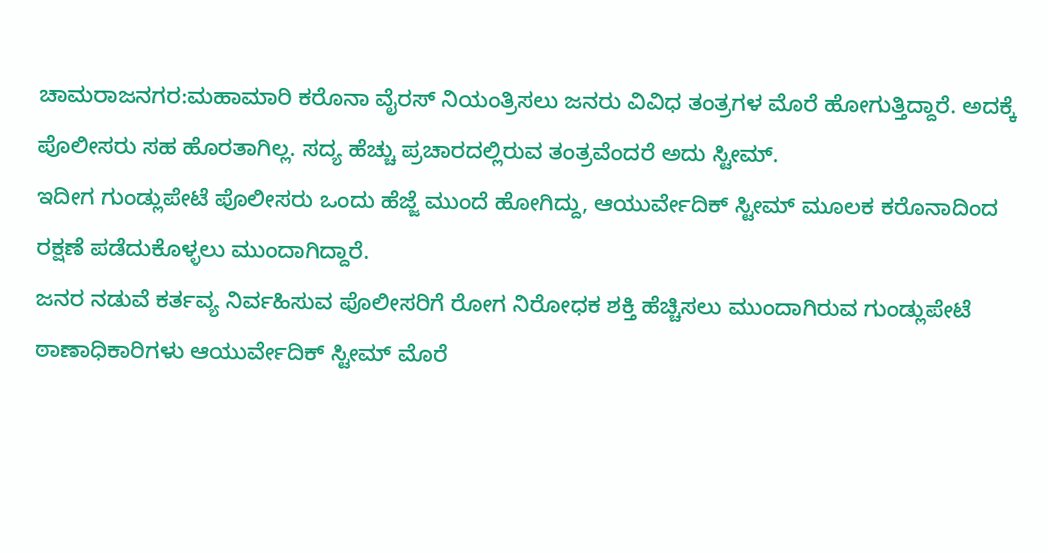ಚಾಮರಾಜನಗರ:ಮಹಾಮಾರಿ ಕರೊನಾ ವೈರಸ್ ನಿಯಂತ್ರಿಸಲು ಜನರು ವಿವಿಧ ತಂತ್ರಗಳ ಮೊರೆ ಹೋಗುತ್ತಿದ್ದಾರೆ. ಅದಕ್ಕೆ ಪೊಲೀಸರು ಸಹ ಹೊರತಾಗಿಲ್ಲ. ಸದ್ಯ ಹೆಚ್ಚು ಪ್ರಚಾರದಲ್ಲಿರುವ ತಂತ್ರವೆಂದರೆ ಅದು ಸ್ಟೀಮ್.
ಇದೀಗ ಗುಂಡ್ಲುಪೇಟೆ ಪೊಲೀಸರು ಒಂದು ಹೆಜ್ಜೆ ಮುಂದೆ ಹೋಗಿದ್ದು, ಆಯುರ್ವೇದಿಕ್ ಸ್ಟೀಮ್ ಮೂಲಕ ಕರೊನಾದಿಂದ ರಕ್ಷಣೆ ಪಡೆದುಕೊಳ್ಳಲು ಮುಂದಾಗಿದ್ದಾರೆ.
ಜನರ ನಡುವೆ ಕರ್ತವ್ಯ ನಿರ್ವಹಿಸುವ ಪೊಲೀಸರಿಗೆ ರೋಗ ನಿರೋಧಕ ಶಕ್ತಿ ಹೆಚ್ಚಿಸಲು ಮುಂದಾಗಿರುವ ಗುಂಡ್ಲುಪೇಟೆ ಠಾಣಾಧಿಕಾರಿಗಳು ಆಯುರ್ವೇದಿಕ್ ಸ್ಟೀಮ್ ಮೊರೆ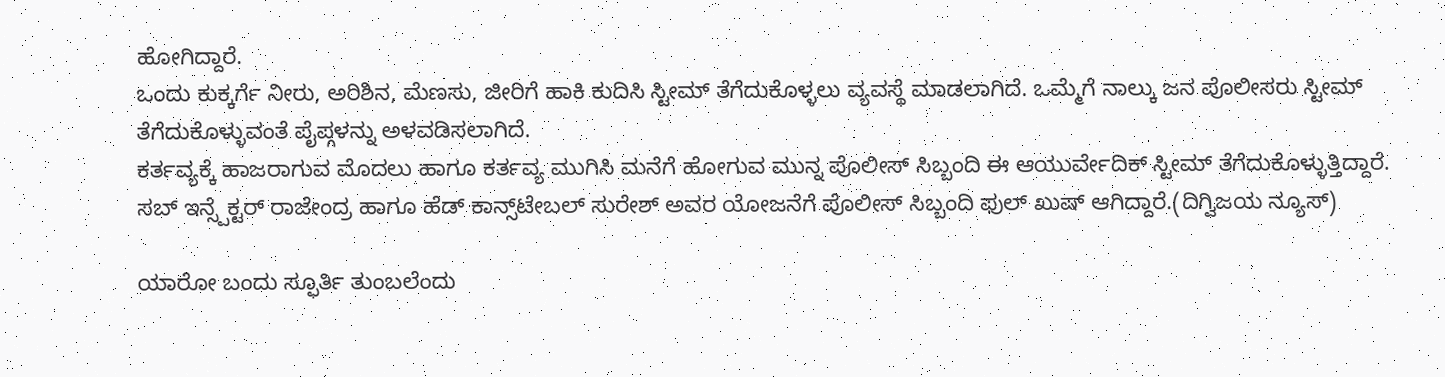ಹೋಗಿದ್ದಾರೆ.
ಒಂದು ಕುಕ್ಕರ್ಗೆ ನೀರು, ಅರಿಶಿನ, ಮೆಣಸು, ಜೀರಿಗೆ ಹಾಕಿ ಕುದಿಸಿ ಸ್ಟೀಮ್ ತೆಗೆದುಕೊಳ್ಳಲು ವ್ಯವಸ್ಥೆ ಮಾಡಲಾಗಿದೆ. ಒಮ್ಮೆಗೆ ನಾಲ್ಕು ಜನ ಪೊಲೀಸರು ಸ್ಟೀಮ್ ತೆಗೆದುಕೊಳ್ಳುವಂತೆ ಪೈಪ್ಗಳನ್ನು ಅಳವಡಿಸಲಾಗಿದೆ.
ಕರ್ತವ್ಯಕ್ಕೆ ಹಾಜರಾಗುವ ಮೊದಲು ಹಾಗೂ ಕರ್ತವ್ಯ ಮುಗಿಸಿ ಮನೆಗೆ ಹೋಗುವ ಮುನ್ನ ಪೊಲೀಸ್ ಸಿಬ್ಬಂದಿ ಈ ಆಯುರ್ವೇದಿಕ್ ಸ್ಟೀಮ್ ತೆಗೆದುಕೊಳ್ಳುತ್ತಿದ್ದಾರೆ.
ಸಬ್ ಇನ್ಸ್ಪೆಕ್ಟರ್ ರಾಜೇಂದ್ರ ಹಾಗೂ ಹೆಡ್ ಕಾನ್ಸ್‌ಟೇಬಲ್ ಸುರೇಶ್ ಅವರ ಯೋಜನೆಗೆ ಪೊಲೀಸ್ ಸಿಬ್ಬಂದಿ ಫುಲ್ ಖುಷ್ ಆಗಿದ್ದಾರೆ.(ದಿಗ್ವಿಜಯ ನ್ಯೂಸ್)

ಯಾರೋ ಬಂದು ಸ್ಫೂರ್ತಿ ತುಂಬಲೆಂದು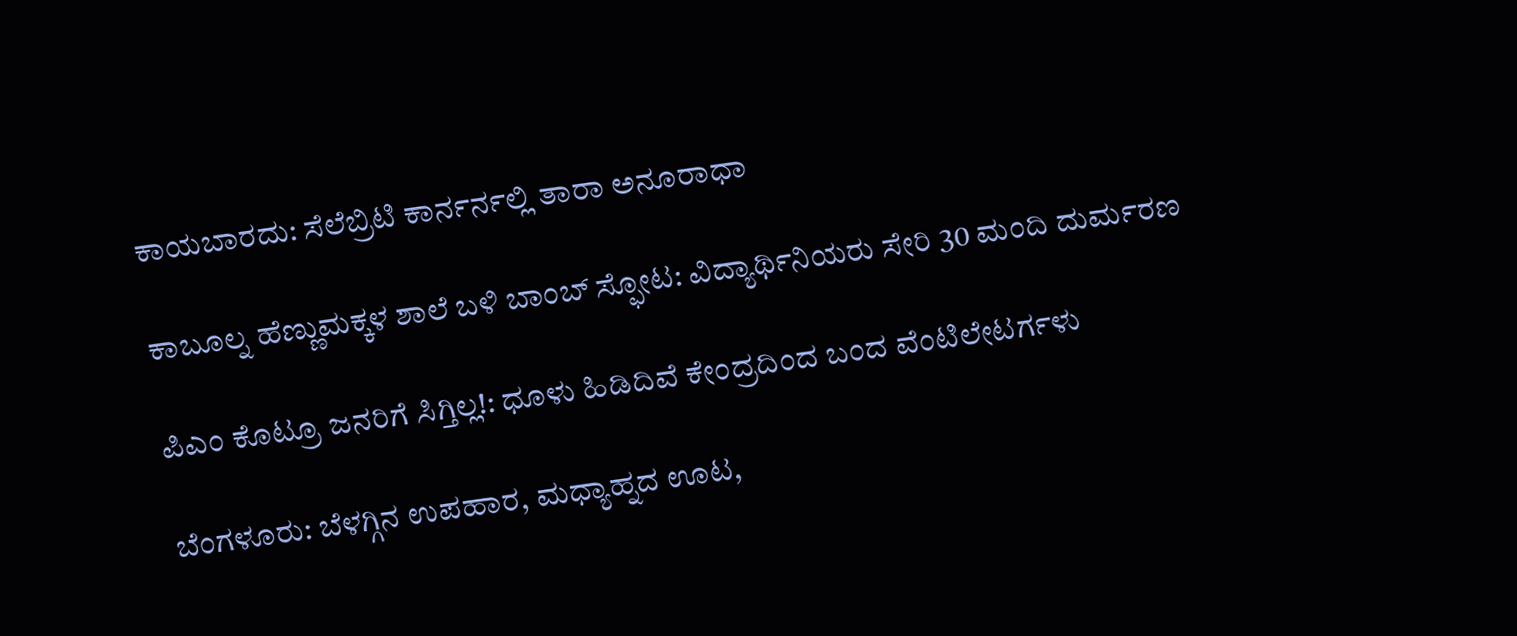ಕಾಯಬಾರದು: ಸೆಲೆಬ್ರಿಟಿ ಕಾರ್ನರ್ನಲ್ಲಿ ತಾರಾ ಅನೂರಾಧಾ

ಕಾಬೂಲ್ನ ಹೆಣ್ಣುಮಕ್ಕಳ ಶಾಲೆ ಬಳಿ ಬಾಂಬ್ ಸ್ಫೋಟ: ವಿದ್ಯಾರ್ಥಿನಿಯರು ಸೇರಿ 30 ಮಂದಿ ದುರ್ಮರಣ

ಪಿಎಂ ಕೊಟ್ರೂ ಜನರಿಗೆ ಸಿಗ್ತಿಲ್ಲ!: ಧೂಳು ಹಿಡಿದಿವೆ ಕೇಂದ್ರದಿಂದ ಬಂದ ವೆಂಟಿಲೇಟರ್ಗಳು

ಬೆಂಗಳೂರು: ಬೆಳಗ್ಗಿನ ಉಪಹಾರ, ಮಧ್ಯಾಹ್ನದ ಊಟ,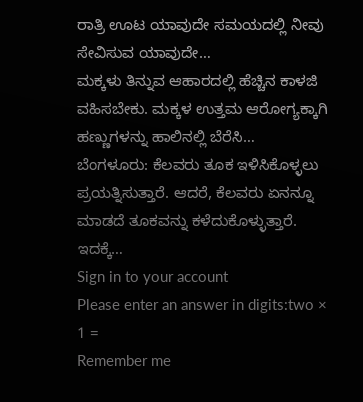ರಾತ್ರಿ ಊಟ ಯಾವುದೇ ಸಮಯದಲ್ಲಿ ನೀವು ಸೇವಿಸುವ ಯಾವುದೇ…
ಮಕ್ಕಳು ತಿನ್ನುವ ಆಹಾರದಲ್ಲಿ ಹೆಚ್ಚಿನ ಕಾಳಜಿ ವಹಿಸಬೇಕು. ಮಕ್ಕಳ ಉತ್ತಮ ಆರೋಗ್ಯಕ್ಕಾಗಿ ಹಣ್ಣುಗಳನ್ನು ಹಾಲಿನಲ್ಲಿ ಬೆರೆಸಿ…
ಬೆಂಗಳೂರು: ಕೆಲವರು ತೂಕ ಇಳಿಸಿಕೊಳ್ಳಲು ಪ್ರಯತ್ನಿಸುತ್ತಾರೆ. ಆದರೆ, ಕೆಲವರು ಏನನ್ನೂ ಮಾಡದೆ ತೂಕವನ್ನು ಕಳೆದುಕೊಳ್ಳುತ್ತಾರೆ. ಇದಕ್ಕೆ…
Sign in to your account
Please enter an answer in digits:two × 1 =
Remember me